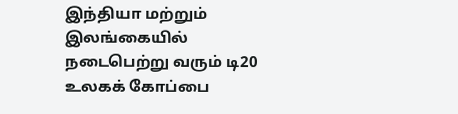இந்தியா மற்றும் இலங்கையில் நடைபெற்று வரும் டி20 உலகக் கோப்பை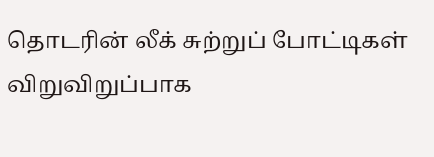தொடரின் லீக் சுற்றுப் போட்டிகள் விறுவிறுப்பாக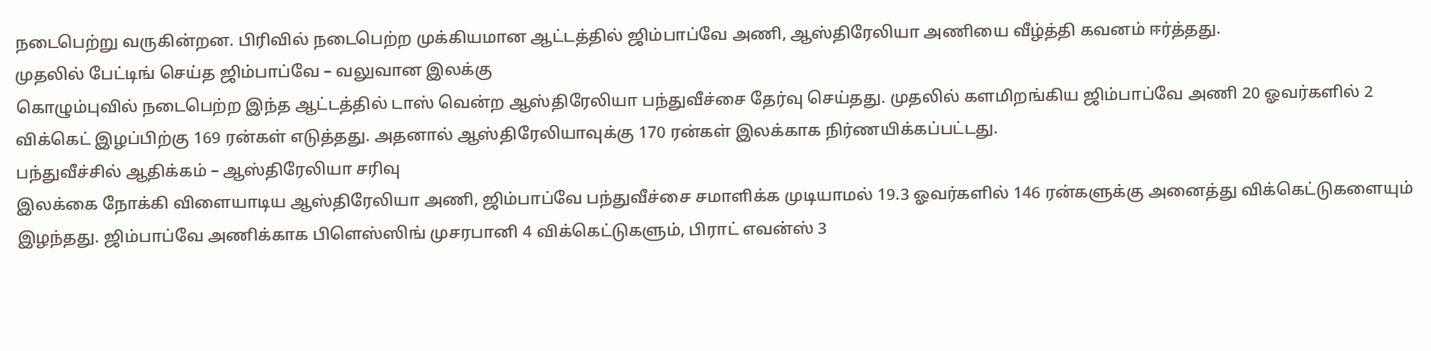நடைபெற்று வருகின்றன. பிரிவில் நடைபெற்ற முக்கியமான ஆட்டத்தில் ஜிம்பாப்வே அணி, ஆஸ்திரேலியா அணியை வீழ்த்தி கவனம் ஈர்த்தது.
முதலில் பேட்டிங் செய்த ஜிம்பாப்வே – வலுவான இலக்கு
கொழும்புவில் நடைபெற்ற இந்த ஆட்டத்தில் டாஸ் வென்ற ஆஸ்திரேலியா பந்துவீச்சை தேர்வு செய்தது. முதலில் களமிறங்கிய ஜிம்பாப்வே அணி 20 ஓவர்களில் 2 விக்கெட் இழப்பிற்கு 169 ரன்கள் எடுத்தது. அதனால் ஆஸ்திரேலியாவுக்கு 170 ரன்கள் இலக்காக நிர்ணயிக்கப்பட்டது.
பந்துவீச்சில் ஆதிக்கம் – ஆஸ்திரேலியா சரிவு
இலக்கை நோக்கி விளையாடிய ஆஸ்திரேலியா அணி, ஜிம்பாப்வே பந்துவீச்சை சமாளிக்க முடியாமல் 19.3 ஓவர்களில் 146 ரன்களுக்கு அனைத்து விக்கெட்டுகளையும் இழந்தது. ஜிம்பாப்வே அணிக்காக பிளெஸ்ஸிங் முசரபானி 4 விக்கெட்டுகளும், பிராட் எவன்ஸ் 3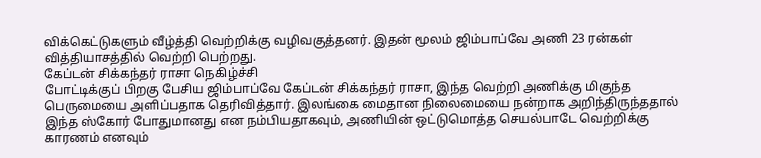விக்கெட்டுகளும் வீழ்த்தி வெற்றிக்கு வழிவகுத்தனர். இதன் மூலம் ஜிம்பாப்வே அணி 23 ரன்கள் வித்தியாசத்தில் வெற்றி பெற்றது.
கேப்டன் சிக்கந்தர் ராசா நெகிழ்ச்சி
போட்டிக்குப் பிறகு பேசிய ஜிம்பாப்வே கேப்டன் சிக்கந்தர் ராசா, இந்த வெற்றி அணிக்கு மிகுந்த பெருமையை அளிப்பதாக தெரிவித்தார். இலங்கை மைதான நிலைமையை நன்றாக அறிந்திருந்ததால் இந்த ஸ்கோர் போதுமானது என நம்பியதாகவும், அணியின் ஒட்டுமொத்த செயல்பாடே வெற்றிக்கு காரணம் எனவும்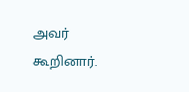அவர் கூறினார்.